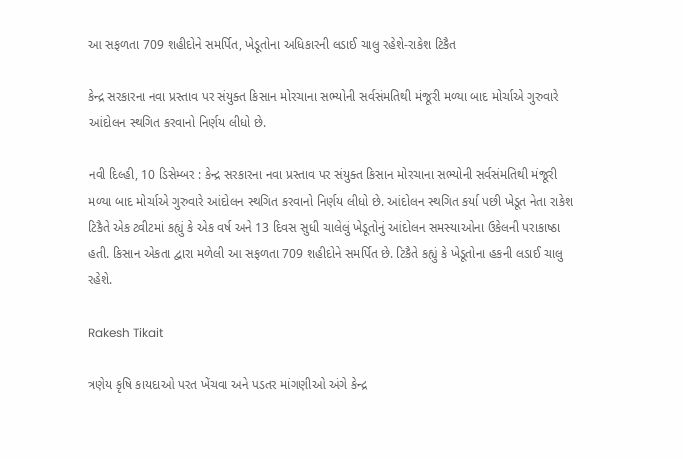આ સફળતા 709 શહીદોને સમર્પિત, ખેડૂતોના અધિકારની લડાઈ ચાલુ રહેશે-રાકેશ ટિકૈત

કેન્દ્ર સરકારના નવા પ્રસ્તાવ પર સંયુક્ત કિસાન મોરચાના સભ્યોની સર્વસંમતિથી મંજૂરી મળ્યા બાદ મોર્ચાએ ગુરુવારે આંદોલન સ્થગિત કરવાનો નિર્ણય લીધો છે.

નવી દિલ્હી, 10 ડિસેમ્બર : કેન્દ્ર સરકારના નવા પ્રસ્તાવ પર સંયુક્ત કિસાન મોરચાના સભ્યોની સર્વસંમતિથી મંજૂરી મળ્યા બાદ મોર્ચાએ ગુરુવારે આંદોલન સ્થગિત કરવાનો નિર્ણય લીધો છે. આંદોલન સ્થગિત કર્યા પછી ખેડૂત નેતા રાકેશ ટિકૈતે એક ટ્વીટમાં કહ્યું કે એક વર્ષ અને 13 દિવસ સુધી ચાલેલું ખેડૂતોનું આંદોલન સમસ્યાઓના ઉકેલની પરાકાષ્ઠા હતી. કિસાન એકતા દ્વારા મળેલી આ સફળતા 709 શહીદોને સમર્પિત છે. ટિકૈતે કહ્યું કે ખેડૂતોના હકની લડાઈ ચાલુ રહેશે.

Rakesh Tikait

ત્રણેય કૃષિ કાયદાઓ પરત ખેંચવા અને પડતર માંગણીઓ અંગે કેન્દ્ર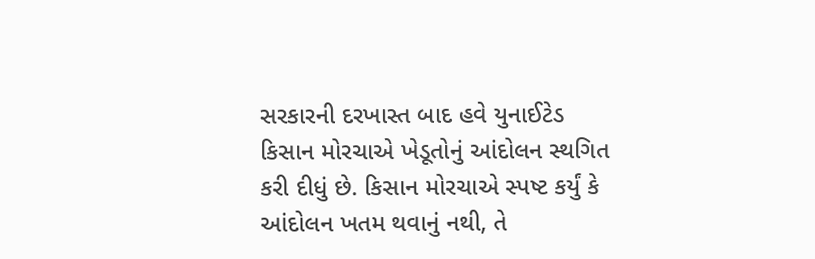સરકારની દરખાસ્ત બાદ હવે યુનાઈટેડ કિસાન મોરચાએ ખેડૂતોનું આંદોલન સ્થગિત કરી દીધું છે. કિસાન મોરચાએ સ્પષ્ટ કર્યું કે આંદોલન ખતમ થવાનું નથી, તે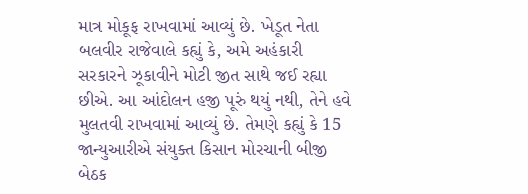માત્ર મોકૂફ રાખવામાં આવ્યું છે. ખેડૂત નેતા બલવીર રાજેવાલે કહ્યું કે, અમે અહંકારી સરકારને ઝૂકાવીને મોટી જીત સાથે જઈ રહ્યા છીએ. આ આંદોલન હજી પૂરું થયું નથી, તેને હવે મુલતવી રાખવામાં આવ્યું છે. તેમણે કહ્યું કે 15 જાન્યુઆરીએ સંયુક્ત કિસાન મોરચાની બીજી બેઠક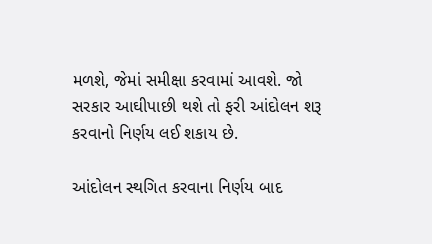મળશે, જેમાં સમીક્ષા કરવામાં આવશે. જો સરકાર આઘીપાછી થશે તો ફરી આંદોલન શરૂ કરવાનો નિર્ણય લઈ શકાય છે.

આંદોલન સ્થગિત કરવાના નિર્ણય બાદ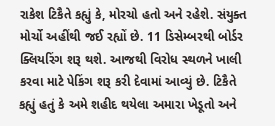રાકેશ ટિકૈતે કહ્યું કે, મોરચો હતો અને રહેશે. સંયુક્ત મોર્ચો અહીંથી જઈ રહ્યોં છે. 11 ડિસેમ્બરથી બોર્ડર ક્લિયરિંગ શરૂ થશે. આજથી વિરોધ સ્થળને ખાલી કરવા માટે પેકિંગ શરૂ કરી દેવામાં આવ્યું છે. ટિકૈતે કહ્યું હતું કે અમે શહીદ થયેલા અમારા ખેડૂતો અને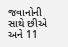જવાનોની સાથે છીએ અને 11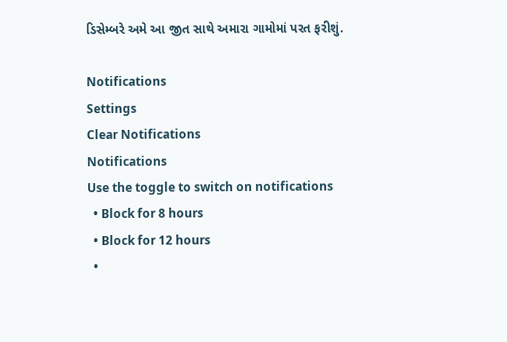ડિસેમ્બરે અમે આ જીત સાથે અમારા ગામોમાં પરત ફરીશું.

Notifications
Settings
Clear Notifications
Notifications
Use the toggle to switch on notifications
  • Block for 8 hours
  • Block for 12 hours
  •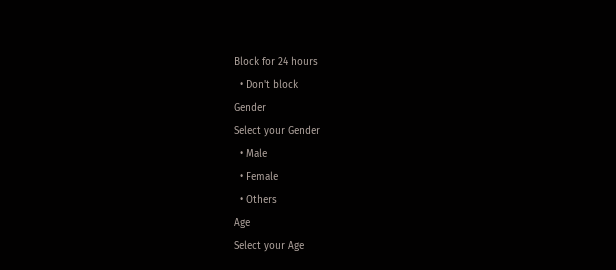Block for 24 hours
  • Don't block
Gender
Select your Gender
  • Male
  • Female
  • Others
Age
Select your Age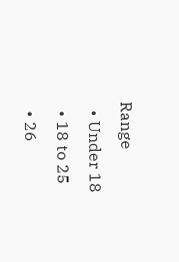Range
  • Under 18
  • 18 to 25
  • 26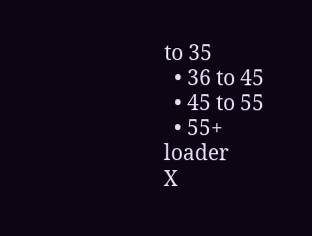to 35
  • 36 to 45
  • 45 to 55
  • 55+
loader
X